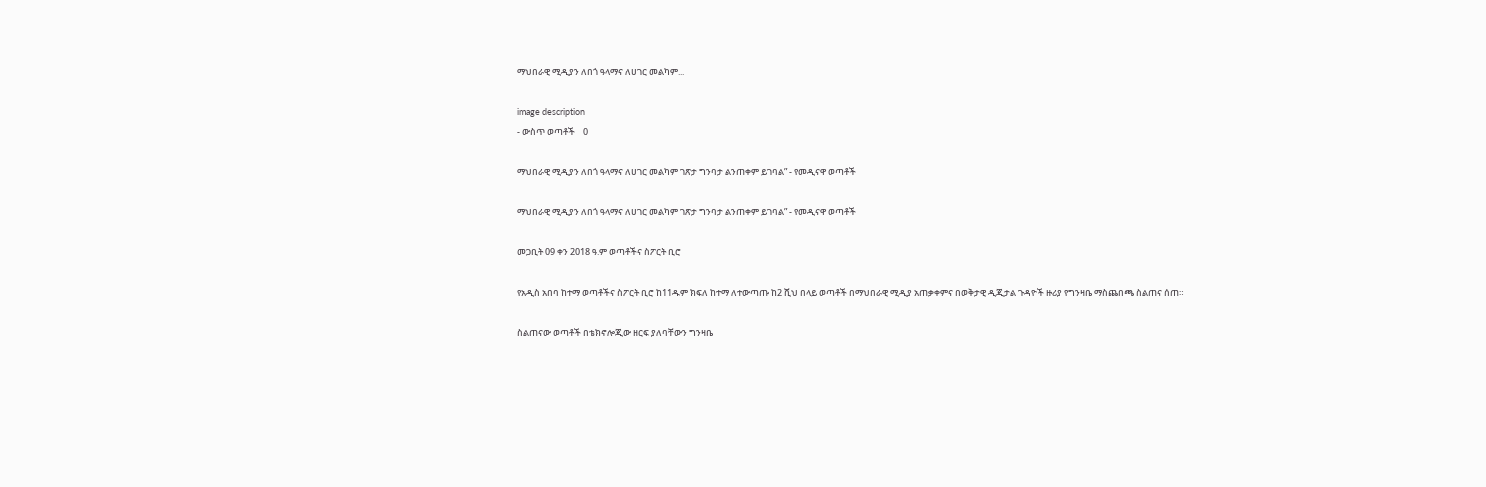ማህበራዊ ሚዲያን ለበጎ ዓላማና ለሀገር መልካም...

image description
- ውስጥ ወጣቶች    0

ማህበራዊ ሚዲያን ለበጎ ዓላማና ለሀገር መልካም ገጽታ ግንባታ ልንጠቀም ይገባል” - የመዲናዋ ወጣቶች

ማህበራዊ ሚዲያን ለበጎ ዓላማና ለሀገር መልካም ገጽታ ግንባታ ልንጠቀም ይገባል” - የመዲናዋ ወጣቶች

መጋቢት 09 ቀን 2018 ዓ.ም ወጣቶችና ስፖርት ቢሮ

የአዲስ አበባ ከተማ ወጣቶችና ስፖርት ቢሮ ከ11ዱም ክፍለ ከተማ ለተውጣጡ ከ2 ሺህ በላይ ወጣቶች በማህበራዊ ሚዲያ አጠቃቀምና በወቅታዊ ዲጂታል ጉዳዮች ዙሪያ የግንዛቤ ማስጨበጫ ስልጠና ሰጠ።

ስልጠናው ወጣቶች በቴክኖሎጂው ዘርፍ ያለባቸውን ግንዛቤ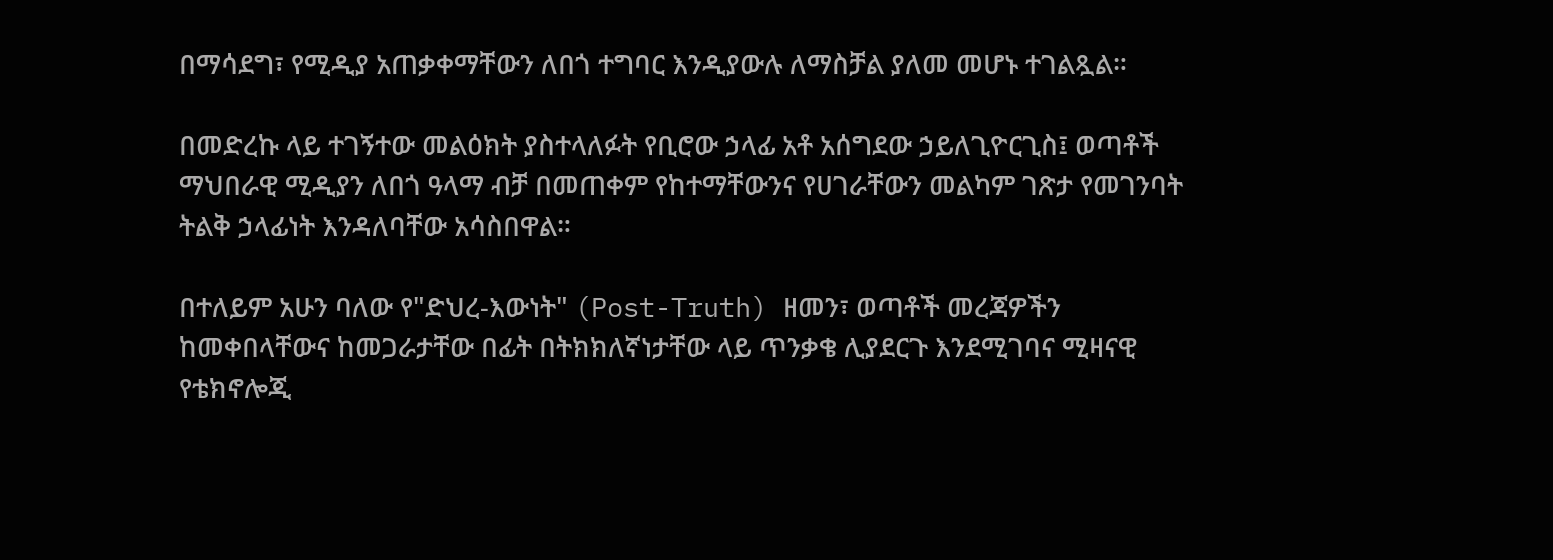በማሳደግ፣ የሚዲያ አጠቃቀማቸውን ለበጎ ተግባር እንዲያውሉ ለማስቻል ያለመ መሆኑ ተገልጿል።

በመድረኩ ላይ ተገኝተው መልዕክት ያስተላለፉት የቢሮው ኃላፊ አቶ አሰግደው ኃይለጊዮርጊስ፤ ወጣቶች ማህበራዊ ሚዲያን ለበጎ ዓላማ ብቻ በመጠቀም የከተማቸውንና የሀገራቸውን መልካም ገጽታ የመገንባት ትልቅ ኃላፊነት እንዳለባቸው አሳስበዋል።

በተለይም አሁን ባለው የ"ድህረ-እውነት" (Post-Truth) ዘመን፣ ወጣቶች መረጃዎችን ከመቀበላቸውና ከመጋራታቸው በፊት በትክክለኛነታቸው ላይ ጥንቃቄ ሊያደርጉ እንደሚገባና ሚዛናዊ የቴክኖሎጂ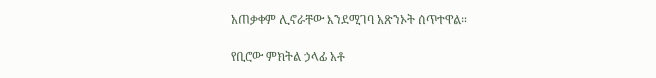አጠቃቀም ሊኖራቸው እንደሚገባ አጽንኦት ሰጥተዋል።

የቢሮው ምክትል ኃላፊ አቶ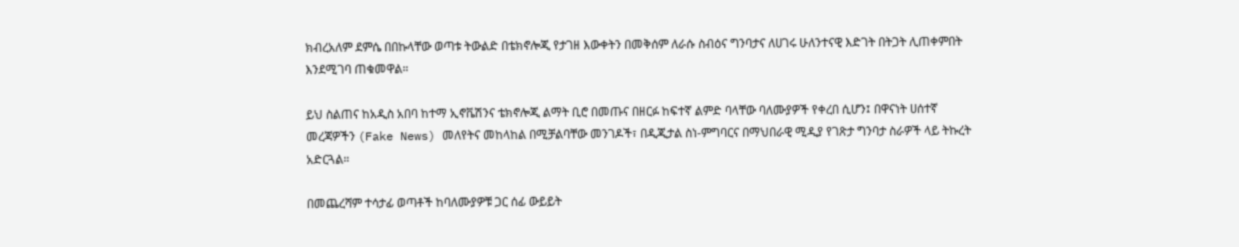ክብረአለም ደምሴ በበኩላቸው ወጣቱ ትውልድ በቴክኖሎጂ የታገዘ እውቀትን በመቅሰም ለራሱ ስብዕና ግንባታና ለሀገሩ ሁለንተናዊ እድገት በትጋት ሊጠቀምበት እንደሚገባ ጠቁመዋል።

ይህ ስልጠና ከአዲስ አበባ ከተማ ኢኖቬሽንና ቴክኖሎጂ ልማት ቢሮ በመጡና በዘርፉ ከፍተኛ ልምድ ባላቸው ባለሙያዎች የቀረበ ሲሆን፤ በዋናነት ሀሰተኛ መረጃዎችን (Fake News) መለየትና መከላከል በሚቻልባቸው መንገዶች፣ በዲጂታል ስነ-ምግባርና በማህበራዊ ሚዲያ የገጽታ ግንባታ ስራዎች ላይ ትኩረት አድርጓል።

በመጨረሻም ተሳታፊ ወጣቶች ከባለሙያዎቹ ጋር ሰፊ ውይይት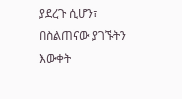ያደረጉ ሲሆን፣ በስልጠናው ያገኙትን እውቀት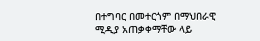በተግባር በመተርጎም በማህበራዊ ሚዲያ አጠቃቀማቸው ላይ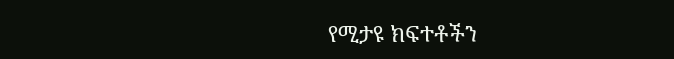የሚታዩ ክፍተቶችን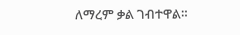ለማረም ቃል ገብተዋል።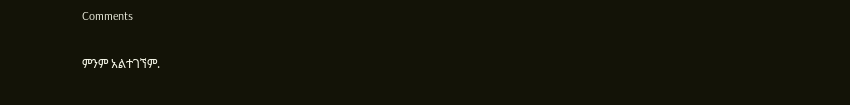Comments

ምንም አልተገኘም.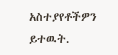አስተያየቶችዎን ይተዉት.